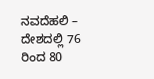ನವದೆಹಲಿ – ದೇಶದಲ್ಲಿ 76 ರಿಂದ 80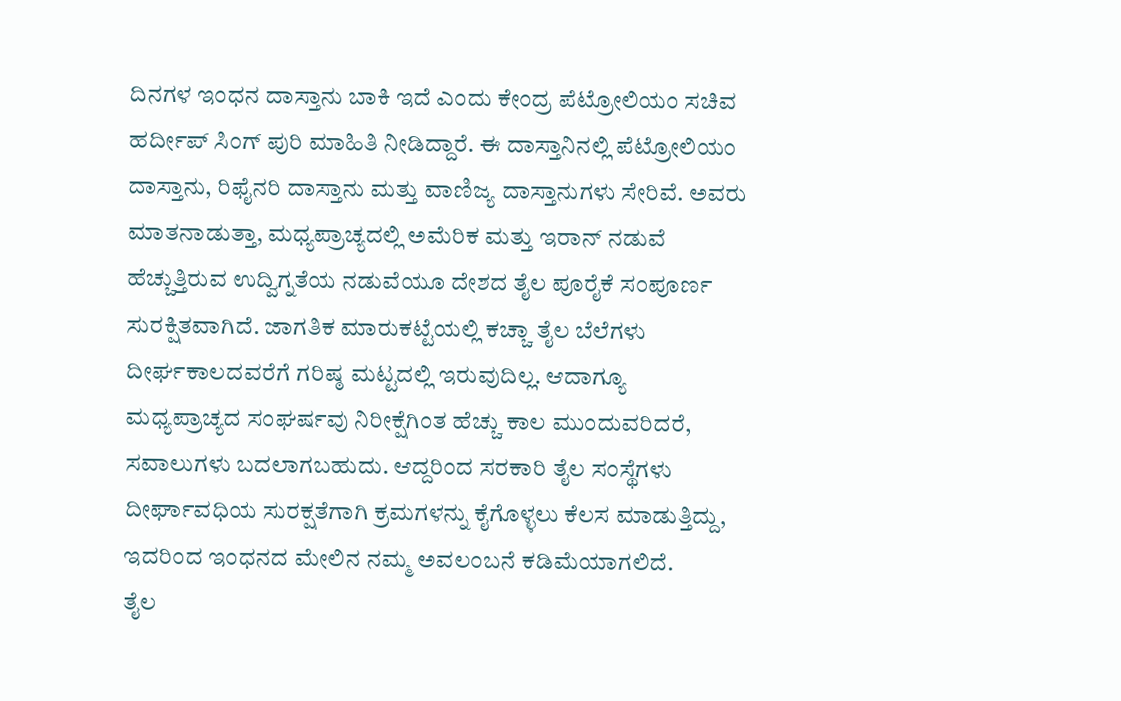ದಿನಗಳ ಇಂಧನ ದಾಸ್ತಾನು ಬಾಕಿ ಇದೆ ಎಂದು ಕೇಂದ್ರ ಪೆಟ್ರೋಲಿಯಂ ಸಚಿವ ಹರ್ದೀಪ್ ಸಿಂಗ್ ಪುರಿ ಮಾಹಿತಿ ನೀಡಿದ್ದಾರೆ. ಈ ದಾಸ್ತಾನಿನಲ್ಲಿ ಪೆಟ್ರೋಲಿಯಂ ದಾಸ್ತಾನು, ರಿಫೈನರಿ ದಾಸ್ತಾನು ಮತ್ತು ವಾಣಿಜ್ಯ ದಾಸ್ತಾನುಗಳು ಸೇರಿವೆ. ಅವರು ಮಾತನಾಡುತ್ತಾ, ಮಧ್ಯಪ್ರಾಚ್ಯದಲ್ಲಿ ಅಮೆರಿಕ ಮತ್ತು ಇರಾನ್ ನಡುವೆ ಹೆಚ್ಚುತ್ತಿರುವ ಉದ್ವಿಗ್ನತೆಯ ನಡುವೆಯೂ ದೇಶದ ತೈಲ ಪೂರೈಕೆ ಸಂಪೂರ್ಣ ಸುರಕ್ಷಿತವಾಗಿದೆ. ಜಾಗತಿಕ ಮಾರುಕಟ್ಟೆಯಲ್ಲಿ ಕಚ್ಚಾ ತೈಲ ಬೆಲೆಗಳು ದೀರ್ಘಕಾಲದವರೆಗೆ ಗರಿಷ್ಠ ಮಟ್ಟದಲ್ಲಿ ಇರುವುದಿಲ್ಲ. ಆದಾಗ್ಯೂ ಮಧ್ಯಪ್ರಾಚ್ಯದ ಸಂಘರ್ಷವು ನಿರೀಕ್ಷೆಗಿಂತ ಹೆಚ್ಚು ಕಾಲ ಮುಂದುವರಿದರೆ, ಸವಾಲುಗಳು ಬದಲಾಗಬಹುದು. ಆದ್ದರಿಂದ ಸರಕಾರಿ ತೈಲ ಸಂಸ್ಥೆಗಳು ದೀರ್ಘಾವಧಿಯ ಸುರಕ್ಷತೆಗಾಗಿ ಕ್ರಮಗಳನ್ನು ಕೈಗೊಳ್ಳಲು ಕೆಲಸ ಮಾಡುತ್ತಿದ್ದು, ಇದರಿಂದ ಇಂಧನದ ಮೇಲಿನ ನಮ್ಮ ಅವಲಂಬನೆ ಕಡಿಮೆಯಾಗಲಿದೆ.
ತೈಲ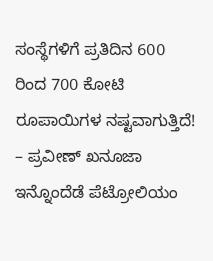ಸಂಸ್ಥೆಗಳಿಗೆ ಪ್ರತಿದಿನ 600 ರಿಂದ 700 ಕೋಟಿ ರೂಪಾಯಿಗಳ ನಷ್ಟವಾಗುತ್ತಿದೆ! – ಪ್ರವೀಣ್ ಖನೂಜಾ
ಇನ್ನೊಂದೆಡೆ ಪೆಟ್ರೋಲಿಯಂ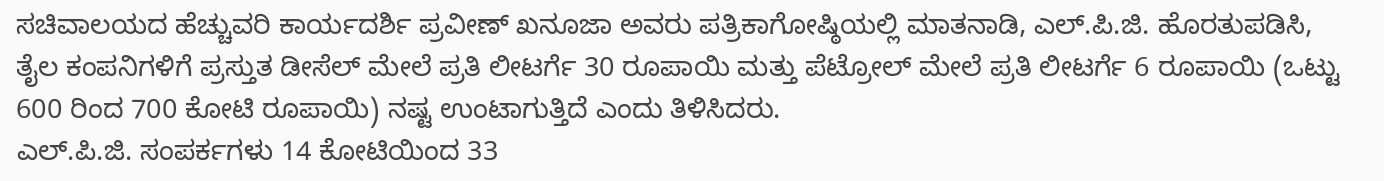ಸಚಿವಾಲಯದ ಹೆಚ್ಚುವರಿ ಕಾರ್ಯದರ್ಶಿ ಪ್ರವೀಣ್ ಖನೂಜಾ ಅವರು ಪತ್ರಿಕಾಗೋಷ್ಠಿಯಲ್ಲಿ ಮಾತನಾಡಿ, ಎಲ್.ಪಿ.ಜಿ. ಹೊರತುಪಡಿಸಿ, ತೈಲ ಕಂಪನಿಗಳಿಗೆ ಪ್ರಸ್ತುತ ಡೀಸೆಲ್ ಮೇಲೆ ಪ್ರತಿ ಲೀಟರ್ಗೆ 30 ರೂಪಾಯಿ ಮತ್ತು ಪೆಟ್ರೋಲ್ ಮೇಲೆ ಪ್ರತಿ ಲೀಟರ್ಗೆ 6 ರೂಪಾಯಿ (ಒಟ್ಟು 600 ರಿಂದ 700 ಕೋಟಿ ರೂಪಾಯಿ) ನಷ್ಟ ಉಂಟಾಗುತ್ತಿದೆ ಎಂದು ತಿಳಿಸಿದರು.
ಎಲ್.ಪಿ.ಜಿ. ಸಂಪರ್ಕಗಳು 14 ಕೋಟಿಯಿಂದ 33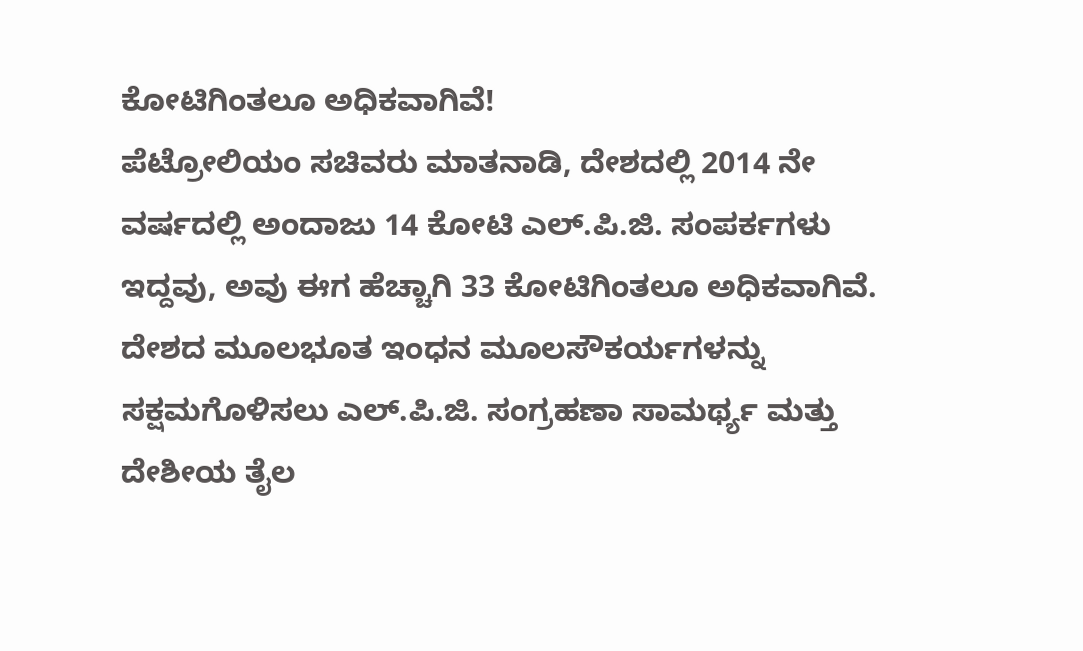ಕೋಟಿಗಿಂತಲೂ ಅಧಿಕವಾಗಿವೆ!
ಪೆಟ್ರೋಲಿಯಂ ಸಚಿವರು ಮಾತನಾಡಿ, ದೇಶದಲ್ಲಿ 2014 ನೇ ವರ್ಷದಲ್ಲಿ ಅಂದಾಜು 14 ಕೋಟಿ ಎಲ್.ಪಿ.ಜಿ. ಸಂಪರ್ಕಗಳು ಇದ್ದವು, ಅವು ಈಗ ಹೆಚ್ಚಾಗಿ 33 ಕೋಟಿಗಿಂತಲೂ ಅಧಿಕವಾಗಿವೆ. ದೇಶದ ಮೂಲಭೂತ ಇಂಧನ ಮೂಲಸೌಕರ್ಯಗಳನ್ನು ಸಕ್ಷಮಗೊಳಿಸಲು ಎಲ್.ಪಿ.ಜಿ. ಸಂಗ್ರಹಣಾ ಸಾಮರ್ಥ್ಯ ಮತ್ತು ದೇಶೀಯ ತೈಲ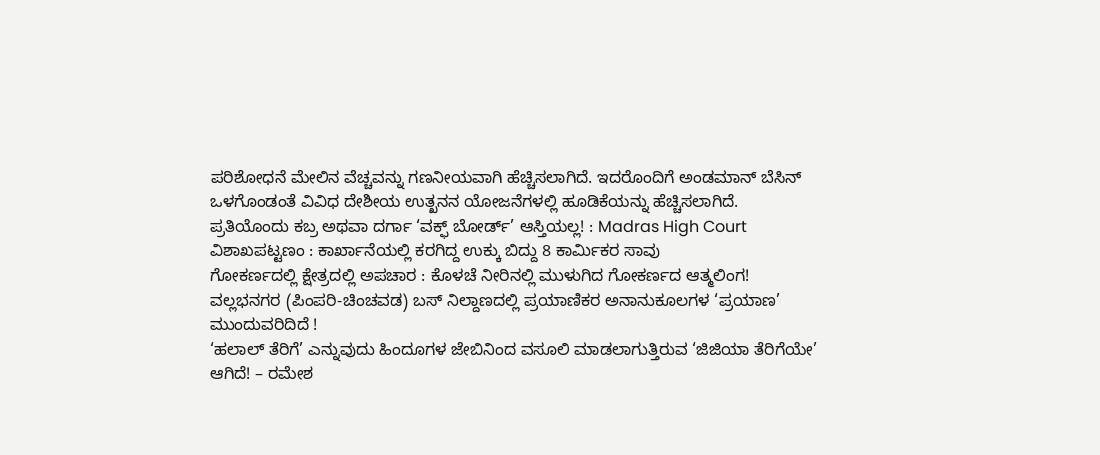ಪರಿಶೋಧನೆ ಮೇಲಿನ ವೆಚ್ಚವನ್ನು ಗಣನೀಯವಾಗಿ ಹೆಚ್ಚಿಸಲಾಗಿದೆ. ಇದರೊಂದಿಗೆ ಅಂಡಮಾನ್ ಬೆಸಿನ್ ಒಳಗೊಂಡಂತೆ ವಿವಿಧ ದೇಶೀಯ ಉತ್ಖನನ ಯೋಜನೆಗಳಲ್ಲಿ ಹೂಡಿಕೆಯನ್ನು ಹೆಚ್ಚಿಸಲಾಗಿದೆ.
ಪ್ರತಿಯೊಂದು ಕಬ್ರ ಅಥವಾ ದರ್ಗಾ ‘ವಕ್ಫ್ ಬೋರ್ಡ್’ ಆಸ್ತಿಯಲ್ಲ! : Madras High Court
ವಿಶಾಖಪಟ್ಟಣಂ : ಕಾರ್ಖಾನೆಯಲ್ಲಿ ಕರಗಿದ್ದ ಉಕ್ಕು ಬಿದ್ದು 8 ಕಾರ್ಮಿಕರ ಸಾವು
ಗೋಕರ್ಣದಲ್ಲಿ ಕ್ಷೇತ್ರದಲ್ಲಿ ಅಪಚಾರ : ಕೊಳಚೆ ನೀರಿನಲ್ಲಿ ಮುಳುಗಿದ ಗೋಕರ್ಣದ ಆತ್ಮಲಿಂಗ!
ವಲ್ಲಭನಗರ (ಪಿಂಪರಿ-ಚಿಂಚವಡ) ಬಸ್ ನಿಲ್ದಾಣದಲ್ಲಿ ಪ್ರಯಾಣಿಕರ ಅನಾನುಕೂಲಗಳ ‘ಪ್ರಯಾಣ’ ಮುಂದುವರಿದಿದೆ !
‘ಹಲಾಲ್ ತೆರಿಗೆ’ ಎನ್ನುವುದು ಹಿಂದೂಗಳ ಜೇಬಿನಿಂದ ವಸೂಲಿ ಮಾಡಲಾಗುತ್ತಿರುವ ‘ಜಿಜಿಯಾ ತೆರಿಗೆಯೇ’ ಆಗಿದೆ! – ರಮೇಶ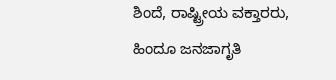ಶಿಂದೆ, ರಾಷ್ಟ್ರೀಯ ವಕ್ತಾರರು, ಹಿಂದೂ ಜನಜಾಗೃತಿ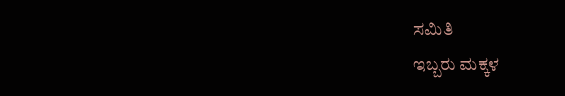ಸಮಿತಿ
ಇಬ್ಬರು ಮಕ್ಕಳ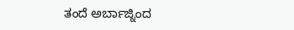ತಂದೆ ಅರ್ಬಾಜ್ನಿಂದ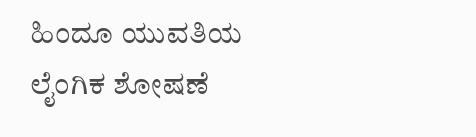ಹಿಂದೂ ಯುವತಿಯ ಲೈಂಗಿಕ ಶೋಷಣೆ